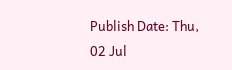Publish Date: Thu, 02 Jul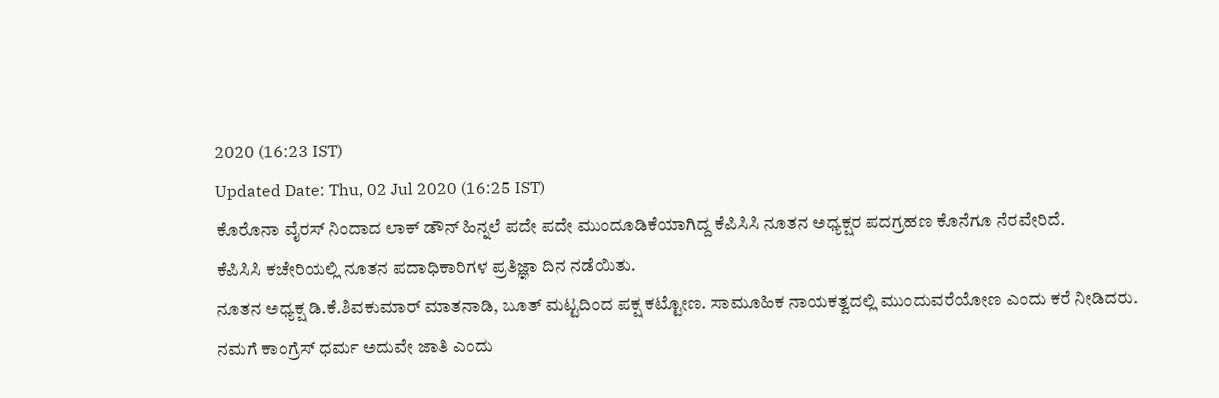2020 (16:23 IST)
Updated Date: Thu, 02 Jul 2020 (16:25 IST)
ಕೊರೊನಾ ವೈರಸ್ ನಿಂದಾದ ಲಾಕ್ ಡೌನ್ ಹಿನ್ನಲೆ ಪದೇ ಪದೇ ಮುಂದೂಡಿಕೆಯಾಗಿದ್ದ ಕೆಪಿಸಿಸಿ ನೂತನ ಅಧ್ಯಕ್ಷರ ಪದಗ್ರಹಣ ಕೊನೆಗೂ ನೆರವೇರಿದೆ.
ಕೆಪಿಸಿಸಿ ಕಚೇರಿಯಲ್ಲಿ ನೂತನ ಪದಾಧಿಕಾರಿಗಳ ಪ್ರತಿಜ್ಞಾ ದಿನ ನಡೆಯಿತು.
ನೂತನ ಅಧ್ಯಕ್ಷ ಡಿ.ಕೆ.ಶಿವಕುಮಾರ್ ಮಾತನಾಡಿ, ಬೂತ್ ಮಟ್ಟದಿಂದ ಪಕ್ಷ ಕಟ್ಟೋಣ. ಸಾಮೂಹಿಕ ನಾಯಕತ್ವದಲ್ಲಿ ಮುಂದುವರೆಯೋಣ ಎಂದು ಕರೆ ನೀಡಿದರು.
ನಮಗೆ ಕಾಂಗ್ರೆಸ್ ಧರ್ಮ ಅದುವೇ ಜಾತಿ ಎಂದು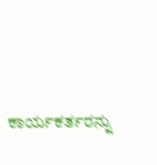ಕಾರ್ಯಕರ್ತರನ್ನು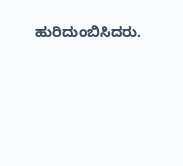ಹುರಿದುಂಬಿಸಿದರು.